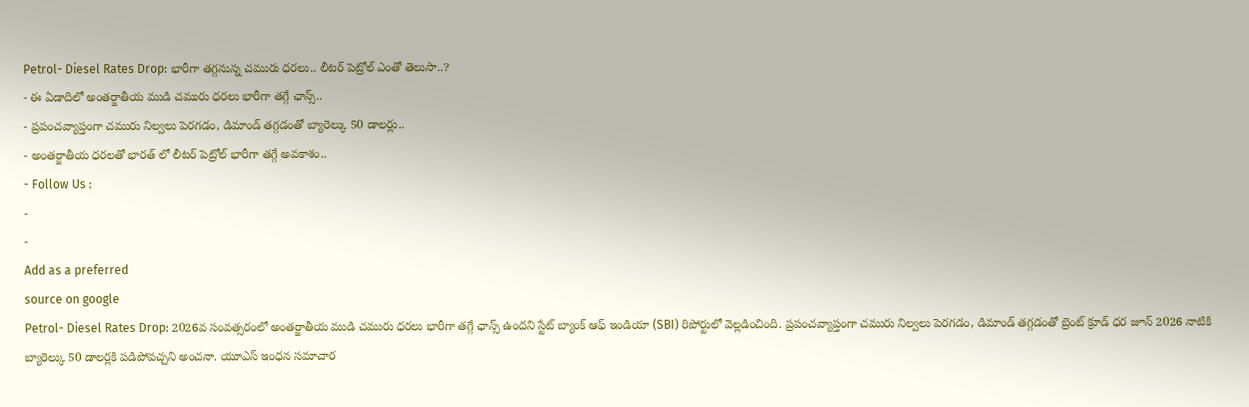Petrol- Diesel Rates Drop: భారీగా తగ్గనున్న చమురు ధరలు.. లీటర్ పెట్రోల్ ఎంతో తెలుసా..?
- ఈ ఏడాదిలో అంతర్జాతీయ ముడి చమురు ధరలు భారీగా తగ్గే ఛాన్స్..
- ప్రపంచవ్యాప్తంగా చమురు నిల్వలు పెరగడం, డిమాండ్ తగ్గడంతో బ్యారెల్కు 50 డాలర్లు..
- అంతర్జాతీయ ధరలతో భారత్ లో లీటర్ పెట్రోల్ భారీగా తగ్గే అవకాశం..
- Follow Us :
-
-
Add as a preferred
source on google
Petrol- Diesel Rates Drop: 2026వ సంవత్సరంలో అంతర్జాతీయ ముడి చమురు ధరలు భారీగా తగ్గే ఛాన్స్ ఉందని స్టేట్ బ్యాంక్ ఆఫ్ ఇండియా (SBI) రిపోర్టులో వెల్లడించింది. ప్రపంచవ్యాప్తంగా చమురు నిల్వలు పెరగడం, డిమాండ్ తగ్గడంతో బ్రెంట్ క్రూడ్ ధర జూన్ 2026 నాటికి బ్యారెల్కు 50 డాలర్లకి పడిపోవచ్చని అంచనా. యూఎస్ ఇంధన సమాచార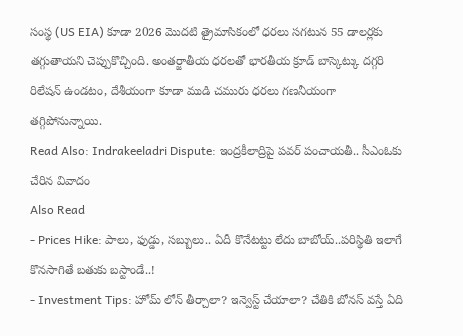సంస్థ (US EIA) కూడా 2026 మొదటి త్రైమాసికంలో ధరలు సగటున 55 డాలర్లకు తగ్గుతాయని చెప్పుకొచ్చింది. అంతర్జాతీయ ధరలతో భారతీయ క్రూడ్ బాస్కెట్కు దగ్గరి రిలేషన్ ఉండటం, దేశీయంగా కూడా ముడి చమురు ధరలు గణనీయంగా తగ్గిపోనున్నాయి.
Read Also: Indrakeeladri Dispute: ఇంద్రకీలాద్రిపై పవర్ పంచాయతీ.. సీఎంఓకు చేరిన వివాదం
Also Read
- Prices Hike: పాలు, ఫుడ్డు, సబ్బులు.. ఏదీ కొనేటట్టు లేదు బాబోయ్..పరిస్థితి ఇలాగే కొనసాగితే బతుకు బస్టాండే..!
- Investment Tips: హోమ్ లోన్ తీర్చాలా? ఇన్వెస్ట్ చేయాలా? చేతికి బోనస్ వస్తే ఏది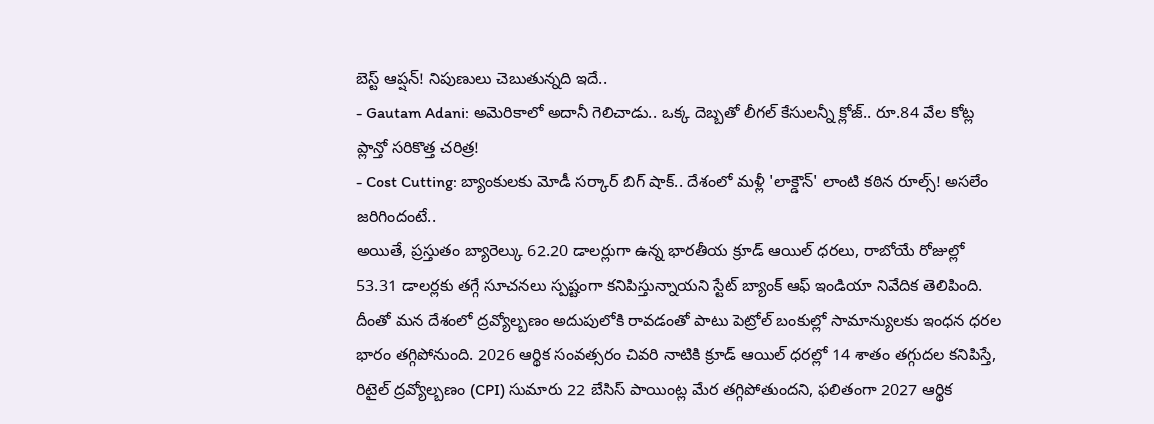బెస్ట్ ఆప్షన్! నిపుణులు చెబుతున్నది ఇదే..
- Gautam Adani: అమెరికాలో అదానీ గెలిచాడు.. ఒక్క దెబ్బతో లీగల్ కేసులన్నీ క్లోజ్.. రూ.84 వేల కోట్ల ప్లాన్తో సరికొత్త చరిత్ర!
- Cost Cutting: బ్యాంకులకు మోడీ సర్కార్ బిగ్ షాక్.. దేశంలో మళ్లీ 'లాక్డౌన్' లాంటి కఠిన రూల్స్! అసలేం జరిగిందంటే..
అయితే, ప్రస్తుతం బ్యారెల్కు 62.20 డాలర్లుగా ఉన్న భారతీయ క్రూడ్ ఆయిల్ ధరలు, రాబోయే రోజుల్లో 53.31 డాలర్లకు తగ్గే సూచనలు స్పష్టంగా కనిపిస్తున్నాయని స్టేట్ బ్యాంక్ ఆఫ్ ఇండియా నివేదిక తెలిపింది. దీంతో మన దేశంలో ద్రవ్యోల్బణం అదుపులోకి రావడంతో పాటు పెట్రోల్ బంకుల్లో సామాన్యులకు ఇంధన ధరల భారం తగ్గిపోనుంది. 2026 ఆర్థిక సంవత్సరం చివరి నాటికి క్రూడ్ ఆయిల్ ధరల్లో 14 శాతం తగ్గుదల కనిపిస్తే, రిటైల్ ద్రవ్యోల్బణం (CPI) సుమారు 22 బేసిస్ పాయింట్ల మేర తగ్గిపోతుందని, ఫలితంగా 2027 ఆర్థిక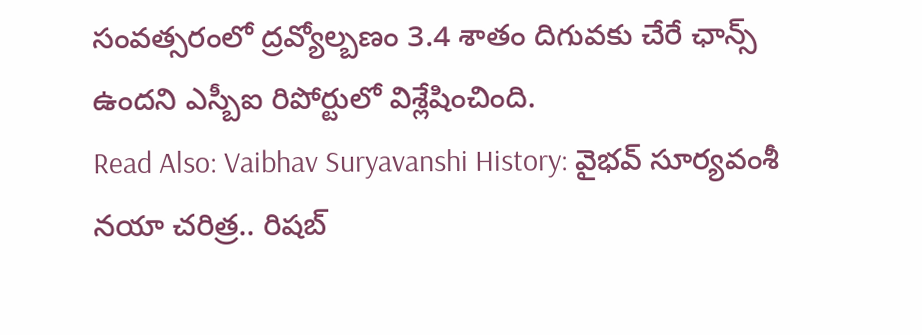సంవత్సరంలో ద్రవ్యోల్బణం 3.4 శాతం దిగువకు చేరే ఛాన్స్ ఉందని ఎస్బీఐ రిపోర్టులో విశ్లేషించింది.
Read Also: Vaibhav Suryavanshi History: వైభవ్ సూర్యవంశీ నయా చరిత్ర.. రిషబ్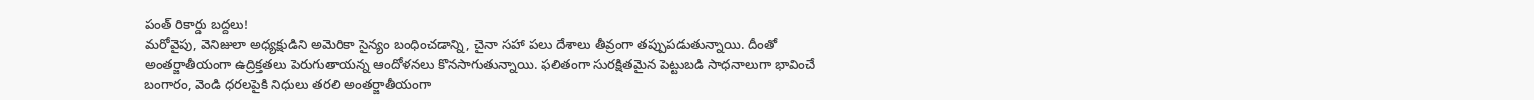పంత్ రికార్డు బద్దలు!
మరోవైపు, వెనిజులా అధ్యక్షుడిని అమెరికా సైన్యం బంధించడాన్ని, చైనా సహా పలు దేశాలు తీవ్రంగా తప్పుపడుతున్నాయి. దీంతో అంతర్జాతీయంగా ఉద్రిక్తతలు పెరుగుతాయన్న ఆందోళనలు కొనసాగుతున్నాయి. ఫలితంగా సురక్షితమైన పెట్టుబడి సాధనాలుగా భావించే బంగారం, వెండి ధరలపైకి నిధులు తరలి అంతర్జాతీయంగా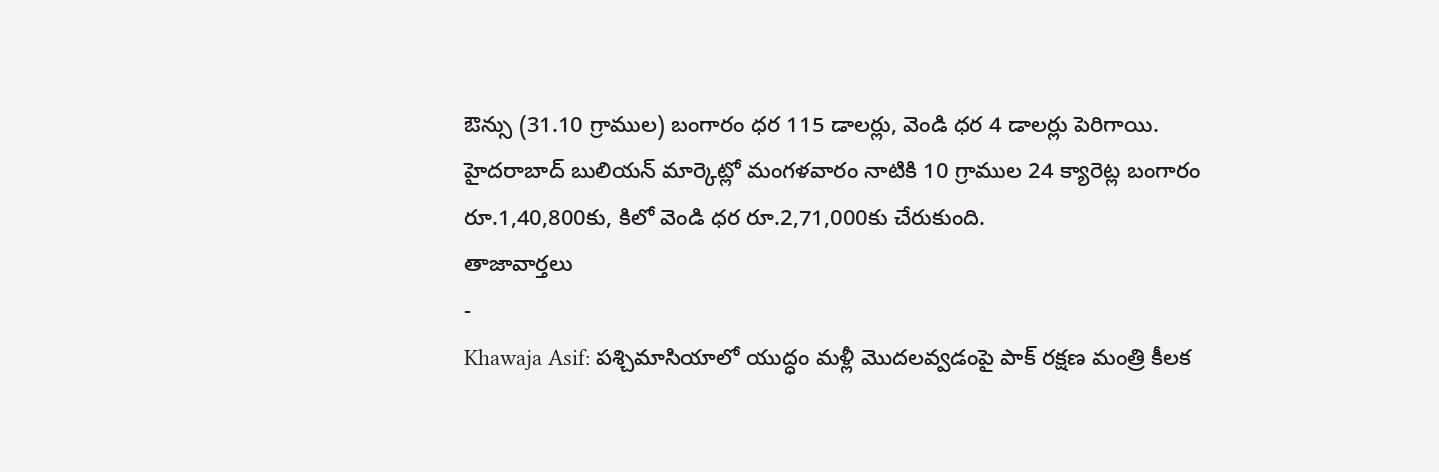ఔన్సు (31.10 గ్రాముల) బంగారం ధర 115 డాలర్లు, వెండి ధర 4 డాలర్లు పెరిగాయి. హైదరాబాద్ బులియన్ మార్కెట్లో మంగళవారం నాటికి 10 గ్రాముల 24 క్యారెట్ల బంగారం రూ.1,40,800కు, కిలో వెండి ధర రూ.2,71,000కు చేరుకుంది.
తాజావార్తలు
-
Khawaja Asif: పశ్చిమాసియాలో యుద్ధం మళ్లీ మొదలవ్వడంపై పాక్ రక్షణ మంత్రి కీలక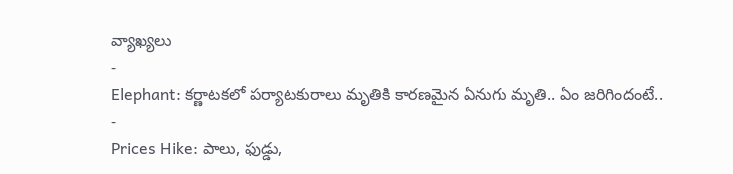వ్యాఖ్యలు
-
Elephant: కర్ణాటకలో పర్యాటకురాలు మృతికి కారణమైన ఏనుగు మృతి.. ఏం జరిగిందంటే..
-
Prices Hike: పాలు, ఫుడ్డు,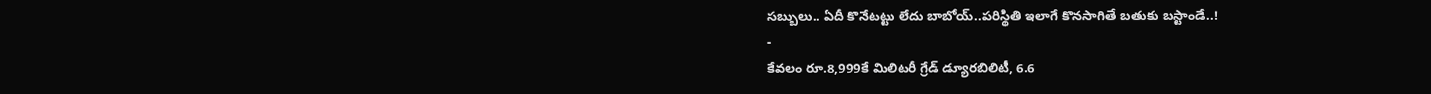సబ్బులు.. ఏదీ కొనేటట్టు లేదు బాబోయ్..పరిస్థితి ఇలాగే కొనసాగితే బతుకు బస్టాండే..!
-
కేవలం రూ.8,999కే మిలిటరీ గ్రేడ్ డ్యూరబిలిటీ, 6.6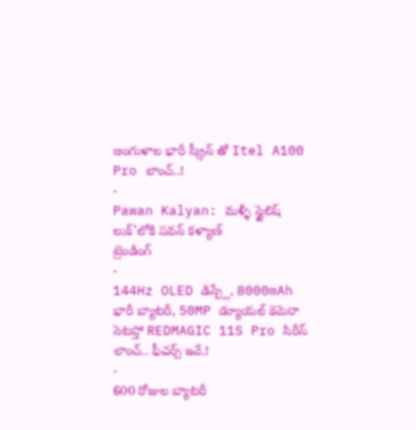అంగుళాల భారీ స్క్రీన్ తో Itel A100 Pro లాంచ్..!
-
Pawan Kalyan: మళ్ళీ స్టైలిష్ లుక్’లోకి పవన్ కళ్యాణ్
ట్రెండింగ్
-
144Hz OLED డిస్ప్లే, 8000mAh భారీ బ్యాటరీ, 50MP డ్యూయల్ కెమెరా సెటప్తో REDMAGIC 11S Pro సిరీస్ లాంచ్.. ఫీచర్స్ ఇవే.!
-
600 రోజుల బ్యాటరీ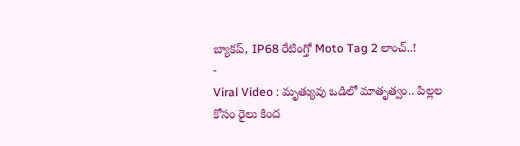బ్యాకప్, IP68 రేటింగ్తో Moto Tag 2 లాంచ్..!
-
Viral Video : మృత్యువు ఒడిలో మాతృత్వం.. పిల్లల కోసం రైలు కింద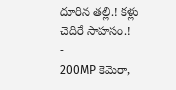దూరిన తల్లి.! కళ్లు చెదిరే సాహసం.!
-
200MP కెమెరా,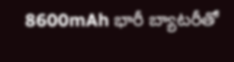8600mAh భారీ బ్యాటరీతో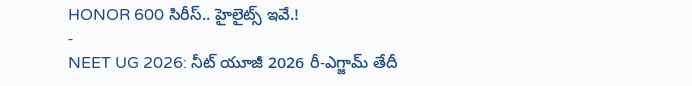HONOR 600 సిరీస్.. హైలైట్స్ ఇవే.!
-
NEET UG 2026: నీట్ యూజీ 2026 రీ-ఎగ్జామ్ తేదీ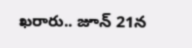ఖరారు.. జూన్ 21న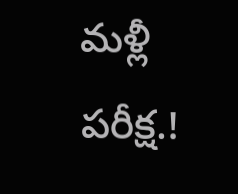మళ్లీ పరీక్ష.!